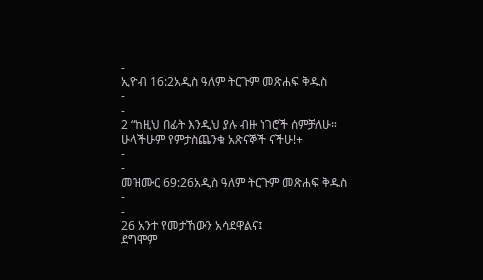-
ኢዮብ 16:2አዲስ ዓለም ትርጉም መጽሐፍ ቅዱስ
-
-
2 “ከዚህ በፊት እንዲህ ያሉ ብዙ ነገሮች ሰምቻለሁ።
ሁላችሁም የምታስጨንቁ አጽናኞች ናችሁ!+
-
-
መዝሙር 69:26አዲስ ዓለም ትርጉም መጽሐፍ ቅዱስ
-
-
26 አንተ የመታኸውን አሳደዋልና፤
ደግሞም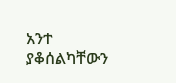አንተ ያቆሰልካቸውን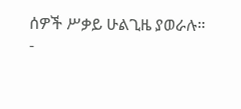ሰዎች ሥቃይ ሁልጊዜ ያወራሉ።
-